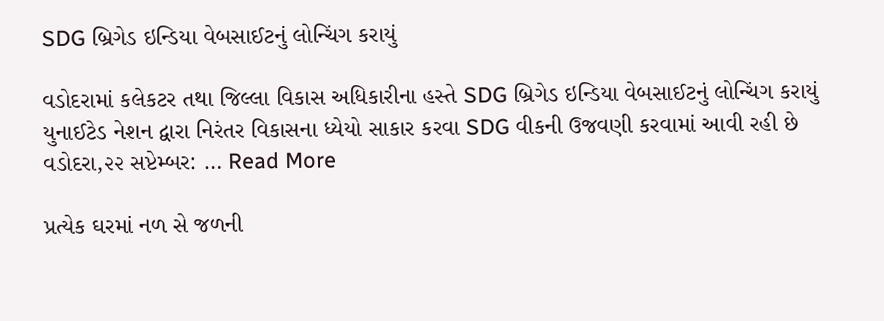SDG બ્રિગેડ ઇન્ડિયા વેબસાઈટનું લોન્ચિંગ કરાયું

વડોદરામાં કલેકટર તથા જિલ્લા વિકાસ અધિકારીના હસ્તે SDG બ્રિગેડ ઇન્ડિયા વેબસાઈટનું લોન્ચિંગ કરાયું યુનાઈટેડ નેશન દ્વારા નિરંતર વિકાસના ધ્યેયો સાકાર કરવા SDG વીકની ઉજવણી કરવામાં આવી રહી છે વડોદરા,૨૨ સપ્ટેમ્બર: … Read More

પ્રત્યેક ઘરમાં નળ સે જળની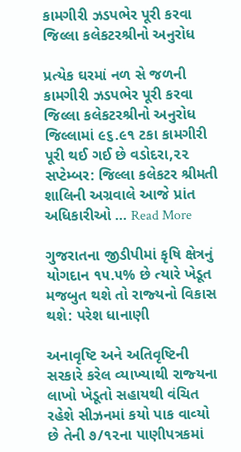કામગીરી ઝડપભેર પૂરી કરવા જિલ્લા કલેકટરશ્રીનો અનુરોધ

પ્રત્યેક ઘરમાં નળ સે જળની કામગીરી ઝડપભેર પૂરી કરવા જિલ્લા કલેકટરશ્રીનો અનુરોધ જિલ્લામાં ૯૬.૯૧ ટકા કામગીરી પૂરી થઈ ગઈ છે વડોદરા,૨૨ સપ્ટેમ્બર: જિલ્લા કલેકટર શ્રીમતી શાલિની અગ્રવાલે આજે પ્રાંત અધિકારીઓ … Read More

ગુજરાતના જીડીપીમાં કૃષિ ક્ષેત્રનું યોગદાન ૧૫.૫% છે ત્‍યારે ખેડૂત મજબુત થશે તો રાજ્‍યનો વિકાસ થશે: પરેશ ધાનાણી

અનાવૃષ્‍ટિ અને અતિવૃષ્‍ટિની સરકારે કરેલ વ્‍યાખ્‍યાથી રાજ્‍યના લાખો ખેડૂતો સહાયથી વંચિત રહેશે સીઝનમાં કયો પાક વાવ્‍યો છે તેની ૭/૧૨ના પાણીપત્રકમાં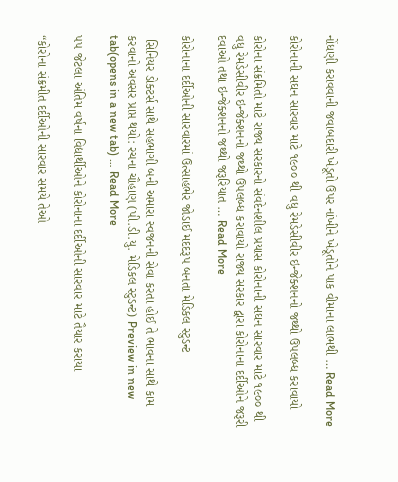નોંધણી કરાવવાની જવાબદારી ખેડૂતો ઉપર નાંખીને ખેડૂતોને પાક વીમાના લાભથી … Read More

કોરોનાની સઘન સારવાર માટે ૧૯૦૦ થી વધુ રેમડેસીવીર ઇન્જેક્શનનો જથ્થો ઉપલબ્ધ કરાવાયો

કોરોના સંક્રમિતો માટે રાજ્ય સરકારનો સંવદેનશીલ પ્રયાસ કોરોનાની સઘન સારવાર માટે ૧૯૦૦ થી વધુ રેમડેસીવીર ઇન્જેક્શનનો જથ્થો ઉપલબ્ધ કરાવાયો રાજ્ય સરકાર દ્વારા કોરોનાના દર્દીઓને જરૂરી દવાઓ તથા ઇન્જેક્શનનો જથ્થો જરૂરિયાત … Read More

કોરોનાના દર્દીઓની સારવારમાં ઉત્સાહભેર જોડાઈ મદદરૂપ બનતા મેડિકલ સ્ટુડન્ટ

 સિનિયર ડોક્ટર્સ સાથે સહભાગી બની અમારા સ્વજનની સેવા કરતા હોઈ તે ભાવના સાથે કામ કરવાનો અવસર પ્રાપ્ત થયો: રચના ચૌહાણ (પી.ડી.યુ. મેડિકલ સ્ટુડન્ટ) Preview in new tab(opens in a new tab) … Read More

૫૫ જેટલા અંતિમ વર્ષના વિદ્યાર્થીઓને કોરોનાના દર્દીઓની સારવાર માટે તૈયાર કરાયા

“કોરોના સંક્રમીત દર્દીઓની સારવાર સમયે તેઓ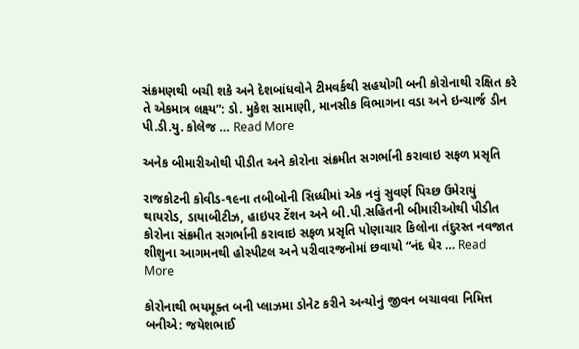સંક્રમણથી બચી શકે અને દેશબાંધવોને ટીમવર્કથી સહયોગી બની કોરોનાથી રક્ષિત કરે તે એકમાત્ર લક્ષ્ય”: ડો. મુકેશ સામાણી, માનસીક વિભાગના વડા અને ઇન્ચાર્જ ડીન પી.ડી.યુ. કોલેજ … Read More

અનેક બીમારીઓથી પીડીત અને કોરોના સંક્રમીત સગર્ભાની કરાવાઇ સફળ પ્રસૃતિ

રાજકોટની કોવીડ-૧૯ના તબીબોની સિધ્ધીમાં એક નવું સુવર્ણ પિચ્છ ઉમેરાયું થાયરોડ, ડાયાબીટીઝ, હાઇપર ટેંશન અને બી.પી.સહિતની બીમારીઓથી પીડીત કોરોના સંક્રમીત સગર્ભાની કરાવાઇ સફળ પ્રસૃતિ પોણાચાર કિલોના તંદુરસ્ત નવજાત શીશુના આગમનથી હોસ્પીટલ અને પરીવારજનોમાં છવાયો “નંદ ઘેર … Read More

કોરોનાથી ભયમૂક્ત બની પ્લાઝમા ડોનેટ કરીને અન્યોનું જીવન બચાવવા નિમિત્ત બનીએ: જયેશભાઈ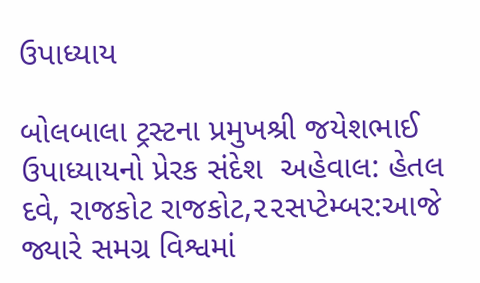ઉપાધ્યાય

બોલબાલા ટ્રસ્ટના પ્રમુખશ્રી જયેશભાઈ ઉપાધ્યાયનો પ્રેરક સંદેશ  અહેવાલ: હેતલ દવે, રાજકોટ રાજકોટ,૨૨સપ્ટેમ્બર:આજે જ્યારે સમગ્ર વિશ્વમાં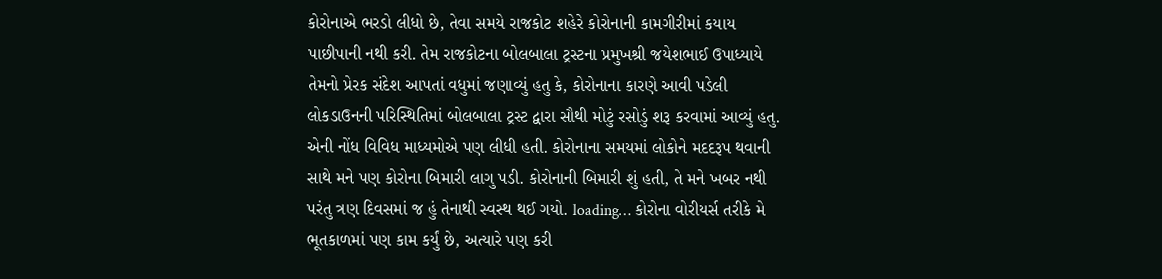કોરોનાએ ભરડો લીધો છે, તેવા સમયે રાજકોટ શહેરે કોરોનાની કામગીરીમાં કયાય પાછીપાની નથી કરી. તેમ રાજકોટના બોલબાલા ટ્રસ્ટના પ્રમુખશ્રી જયેશભાઈ ઉપાધ્યાયે તેમનો પ્રેરક સંદેશ આપતાં વધુમાં જણાવ્યું હતુ કે, કોરોનાના કારણે આવી પડેલી લોકડાઉનની પરિસ્થિતિમાં બોલબાલા ટ્રસ્ટ દ્વારા સૌથી મોટું રસોડું શરૂ કરવામાં આવ્યું હતુ. એની નોંધ વિવિધ માધ્યમોએ પણ લીધી હતી. કોરોનાના સમયમાં લોકોને મદદરૂપ થવાની સાથે મને પણ કોરોના બિમારી લાગુ પડી. કોરોનાની બિમારી શું હતી, તે મને ખબર નથી પરંતુ ત્રણ દિવસમાં જ હું તેનાથી સ્વસ્થ થઈ ગયો. loading… કોરોના વોરીયર્સ તરીકે મે ભૂતકાળમાં પણ કામ કર્યું છે, અત્યારે પણ કરી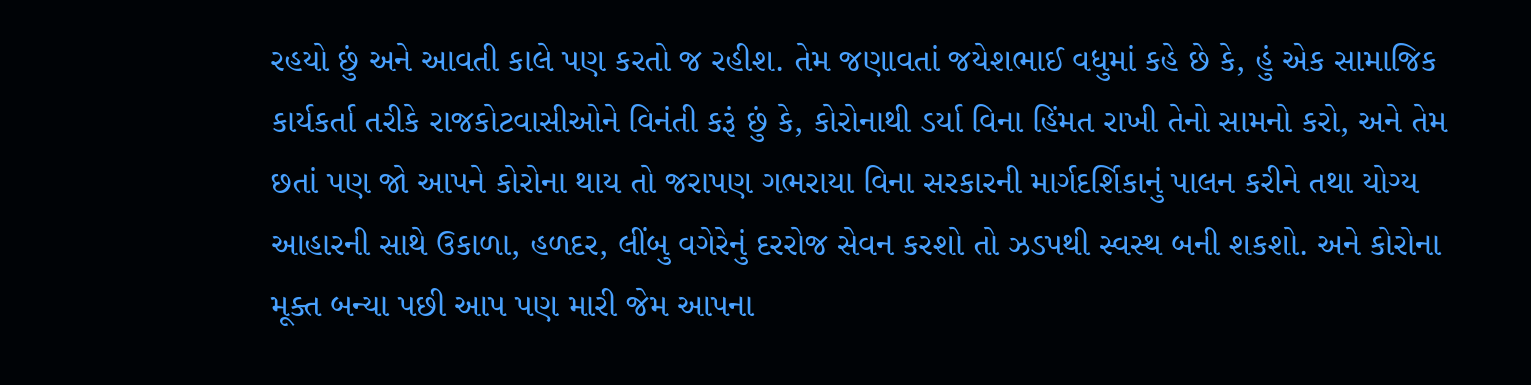રહયો છું અને આવતી કાલે પણ કરતો જ રહીશ. તેમ જણાવતાં જયેશભાઈ વધુમાં કહે છે કે, હું એક સામાજિક કાર્યકર્તા તરીકે રાજકોટવાસીઓને વિનંતી કરૂં છું કે, કોરોનાથી ડર્યા વિના હિંમત રાખી તેનો સામનો કરો, અને તેમ છતાં પણ જો આપને કોરોના થાય તો જરાપણ ગભરાયા વિના સરકારની માર્ગદર્શિકાનું પાલન કરીને તથા યોગ્ય આહારની સાથે ઉકાળા, હળદર, લીંબુ વગેરેનું દરરોજ સેવન કરશો તો ઝડપથી સ્વસ્થ બની શકશો. અને કોરોના મૂક્ત બન્યા પછી આપ પણ મારી જેમ આપના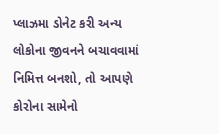પ્લાઝમા ડોનેટ કરી અન્ય લોકોના જીવનને બચાવવામાં નિમિત્ત બનશો, તો આપણે કોરોના સામેનો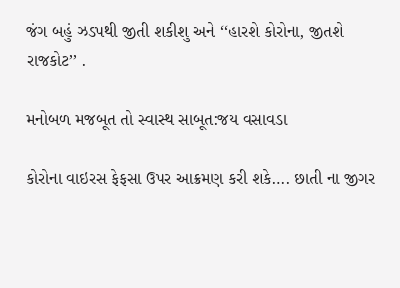જંગ બહું ઝડપથી જીતી શકીશુ અને ‘‘હારશે કોરોના, જીતશે રાજકોટ’’ .

મનોબળ મજબૂત તો સ્વાસ્થ સાબૂત:જય વસાવડા

કોરોના વાઇરસ ફેફસા ઉપર આક્રમણ કરી શકે…. છાતી ના જીગર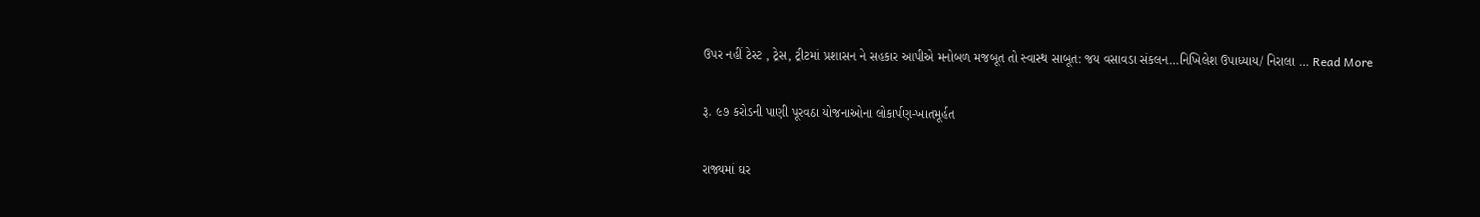ઉપર નહીં ટેસ્ટ , ટ્રેસ, ટ્રીટમાં પ્રશાસન ને સહકાર આપીએ મનોબળ મજબૂત તો સ્વાસ્થ સાબૂત: જય વસાવડા સંકલન…નિખિલેશ ઉપાધ્યાય/ નિરાલા … Read More

રૂ. ૯૭ કરોડની પાણી પૂરવઠા યોજનાઓના લોકાર્પણ-ખાતમૂર્હત

રાજ્યમાં ઘર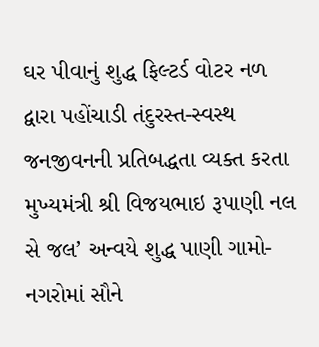ઘર પીવાનું શુદ્ધ ફિલ્ટર્ડ વોટર નળ દ્વારા પહોંચાડી તંદુરસ્ત-સ્વસ્થ જનજીવનની પ્રતિબદ્ધતા વ્યક્ત કરતા મુખ્યમંત્રી શ્રી વિજયભાઇ રૂપાણી નલ સે જલ’ અન્વયે શુદ્ધ પાણી ગામો-નગરોમાં સૌને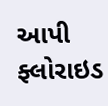આપી ફ્લોરાઇડ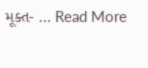મૂક્ત- … Read More